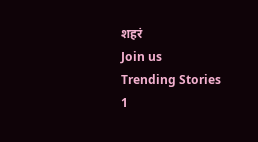शहरं
Join us
Trending Stories
1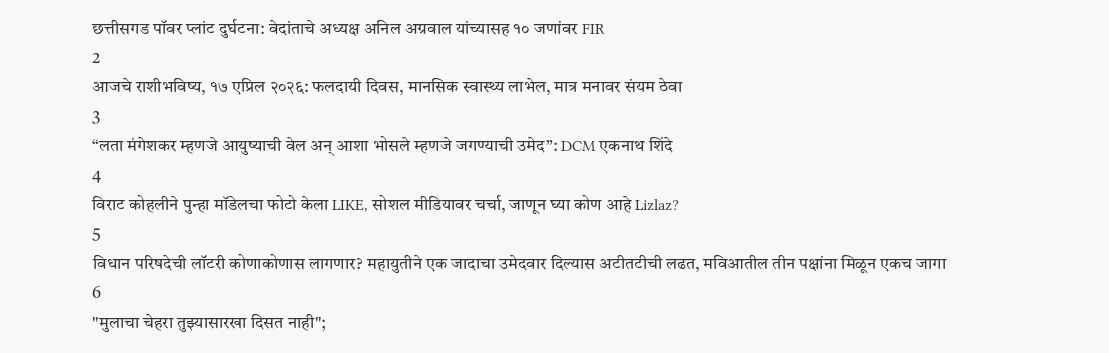छत्तीसगड पॉवर प्लांट दुर्घटना: वेदांताचे अध्यक्ष अनिल अग्रवाल यांच्यासह १० जणांवर FIR
2
आजचे राशीभविष्य, १७ एप्रिल २०२६: फलदायी दिवस, मानसिक स्वास्थ्य लाभेल, मात्र मनावर संयम ठेवा
3
“लता मंगेशकर म्हणजे आयुष्याची वेल अन् आशा भोसले म्हणजे जगण्याची उमेद”: DCM एकनाथ शिंदे
4
विराट कोहलीने पुन्हा मॉडेलचा फोटो केला LIKE, सोशल मीडियावर चर्चा, जाणून घ्या कोण आहे Lizlaz?
5
विधान परिषदेची लॉटरी कोणाकोणास लागणार? महायुतीने एक जादाचा उमेदवार दिल्यास अटीतटीची लढत, मविआतील तीन पक्षांना मिळून एकच जागा
6
"मुलाचा चेहरा तुझ्यासारखा दिसत नाही";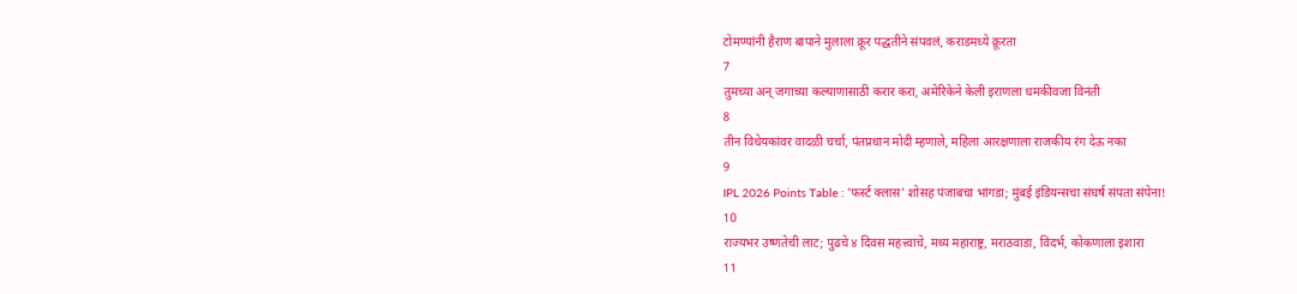टोमण्यांनी हैराण बापाने मुलाला क्रूर पद्धतीने संपवलं, कराडमध्ये क्रूरता
7
तुमच्या अन् जगाच्या कल्याणासाठी करार करा, अमेरिकेने केली इराणला धमकीवजा विनंती
8
तीन विधेयकांवर वादळी चर्चा, पंतप्रधान मोदी म्हणाले, महिला आरक्षणाला राजकीय रंग देऊ नका
9
IPL 2026 Points Table : 'फर्स्ट क्लास' शोसह पंजाबचा भांगडा; मुंबई इंडियन्सचा संघर्ष संपता संपेना!
10
राज्यभर उष्णतेची लाट; पुढचे ४ दिवस महत्त्वाचे, मध्य महाराष्ट्र, मराठवाडा, विदर्भ, कोकणाला इशारा
11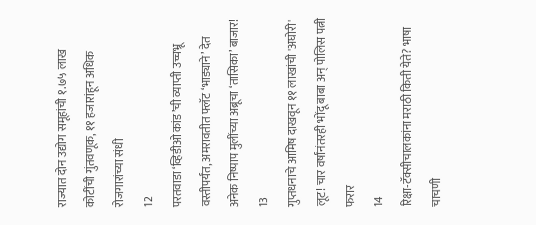राज्यात दोन उद्योग समूहांची १.७५ लाख कोटींची गुंतवणूक, ११ हजारांहून अधिक रोजगारांच्या संधी
12
परतवाडा ‘व्हिडीओ कांड’ची व्याप्ती उच्चभ्रू वस्तीपर्यंत, अमरावतीत फ्लॅट ‘भाड्याने’ देत अनेक निष्पाप मुलींच्या अब्रूचा ‘तासिका’ बाजार!
13
गुप्तधनाचे आमिष दाखवून ११ लाखांची 'अघोरी' लूट! चार वर्षांनंतरही भोंदू बाबा अन् पोलिस पत्नी फरार
14
रिक्षा-टॅक्सीचालकांना मराठी किती येते? भाषा चाचणी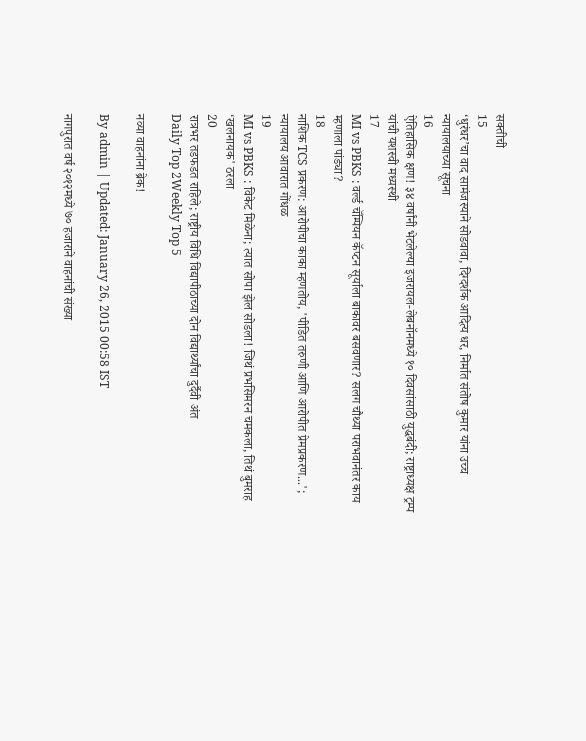सक्तीची
15
‘धुरंधर’चा वाद सामंजस्याने सोडवावा, दिग्दर्शक आदित्य धर, निर्मात संतोष कुमार यांना उच्च न्यायालयाच्या सूचना
16
ऐतिहासिक क्षण! ३४ वर्षांनी भेटलेल्या इजरायल-लेबनॉनमध्ये १० दिवसांसाठी युद्धबंदी; राष्ट्राध्यक्ष ट्रम्प यांची यशस्वी मध्यस्थी
17
MI vs PBKS : वर्ल्ड चॅम्पियन कॅप्टन सूर्याला बाकावर बसवणार? सलग चौथ्या पराभवानंतर काय म्हणाला पांड्या?
18
नाशिक TCS प्रकरण: आरोपीचा काका म्हणतोय, 'पीडित तरुणी आणि आरोपीत प्रेमप्रकरण...'; न्यायालय आवारात गोंधळ
19
MI vs PBKS : विकेट मिळेना; त्यात सोपा झेल सोडला! जिथं प्रभसिमरन चमकला, तिथं बुमराह ‘खलनायक' ठरला
20
रात्रभर तडफडत राहिले; राष्ट्रीय विधि विद्यापीठाच्या दोन विद्यार्थ्यांचा दुर्दैवी अंत
Daily Top 2Weekly Top 5

नव्या वाहनांना ब्रेक!

By admin | Updated: January 26, 2015 00:58 IST

नागपुरात वर्ष २०१२मध्ये ७० हजाराने वाहनांची संख्या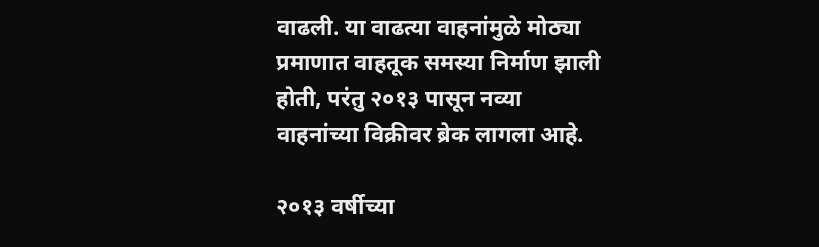वाढली. या वाढत्या वाहनांमुळे मोठ्या प्रमाणात वाहतूक समस्या निर्माण झाली होती, परंतु २०१३ पासून नव्या वाहनांच्या विक्रीवर ब्रेक लागला आहे.

२०१३ वर्षीच्या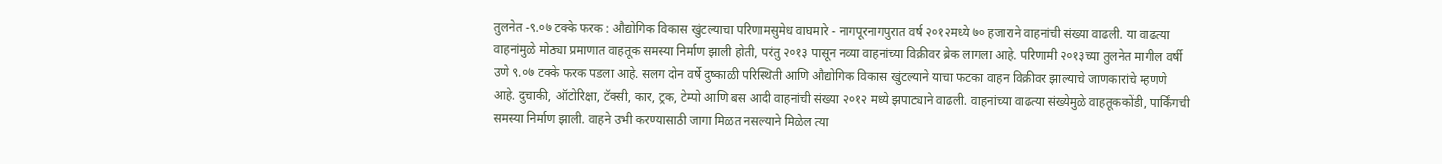तुलनेत -९.०७ टक्के फरक : औद्योगिक विकास खुंटल्याचा परिणामसुमेध वाघमारे - नागपूरनागपुरात वर्ष २०१२मध्ये ७० हजाराने वाहनांची संख्या वाढली. या वाढत्या वाहनांमुळे मोठ्या प्रमाणात वाहतूक समस्या निर्माण झाली होती, परंतु २०१३ पासून नव्या वाहनांच्या विक्रीवर ब्रेक लागला आहे. परिणामी २०१३च्या तुलनेत मागील वर्षी उणे ९.०७ टक्के फरक पडला आहे. सलग दोन वर्षे दुष्काळी परिस्थिती आणि औद्योगिक विकास खुंटल्याने याचा फटका वाहन विक्रीवर झाल्याचे जाणकारांचे म्हणणे आहे. दुचाकी, ऑटोरिक्षा, टॅक्सी, कार, ट्रक, टेम्पो आणि बस आदी वाहनांची संख्या २०१२ मध्ये झपाट्याने वाढली. वाहनांच्या वाढत्या संख्येमुळे वाहतूककोंडी, पार्किंगची समस्या निर्माण झाली. वाहने उभी करण्यासाठी जागा मिळत नसल्याने मिळेल त्या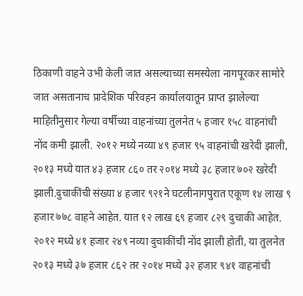ठिकाणी वाहने उभी केली जात असल्याच्या समस्येला नागपूरकर सामोरे जात असतानाच प्रादेशिक परिवहन कार्यालयातून प्राप्त झालेल्या माहितीनुसार गेल्या वर्षीच्या वाहनांच्या तुलनेत ५ हजार १५८ वाहनांची नोंद कमी झाली. २०१२ मध्ये नव्या ४९ हजार ९५ वाहनांची खरेदी झाली, २०१३ मध्ये यात ४३ हजार ८६० तर २०१४ मध्ये ३८ हजार ७०२ खरेदी झाली.दुचाकींची संख्या ४ हजार ९२१ने घटलीनागपुरात एकूण १४ लाख ९ हजार ७७८ वाहने आहेत. यात १२ लाख ६९ हजार ८२९ दुचाकी आहेत. २०१२ मध्ये ४१ हजार २४९ नव्या दुचाकींची नोंद झाली होती, या तुलनेत २०१३ मध्ये ३७ हजार ८६२ तर २०१४ मध्ये ३२ हजार ९४१ वाहनांची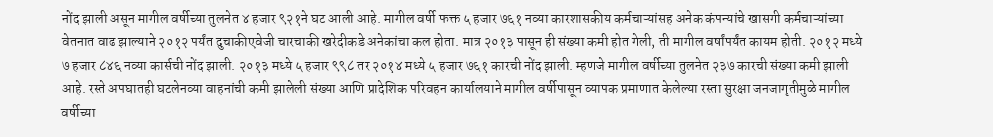नोंद झाली असून मागील वर्षीच्या तुलनेत ४ हजार ९२१ने घट आली आहे. मागील वर्षी फक्त ५ हजार ७६१ नव्या कारशासकीय कर्मचाऱ्यांसह अनेक कंपन्यांचे खासगी कर्मचाऱ्यांच्या वेतनात वाढ झाल्याने २०१२ पर्यंत दुचाकीएवेजी चारचाकी खरेदीकडे अनेकांचा कल होता. मात्र २०१३ पासून ही संख्या कमी होत गेली, ती मागील वर्षांपर्यंत कायम होती. २०१२ मध्ये ७ हजार ८४६ नव्या कार्सची नोंद झाली. २०१३ मध्ये ५ हजार ९९८ तर २०१४ मध्ये ५ हजार ७६१ कारची नोंद झाली. म्हणजे मागील वर्षीच्या तुलनेत २३७ कारची संख्या कमी झाली आहे. रस्ते अपघातही घटलेनव्या वाहनांची कमी झालेली संख्या आणि प्रादेशिक परिवहन कार्यालयाने मागील वर्षीपासून व्यापक प्रमाणात केलेल्या रस्ता सुरक्षा जनजागृतीमुळे मागील वर्षीच्या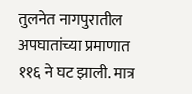तुलनेत नागपुरातील अपघातांच्या प्रमाणात ११६ ने घट झाली. मात्र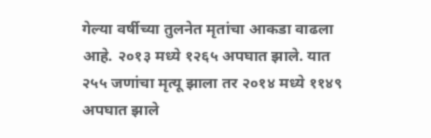गेल्या वर्षीच्या तुलनेत मृतांचा आकडा वाढला आहे. २०१३ मध्ये १२६५ अपघात झाले. यात २५५ जणांचा मृत्यू झाला तर २०१४ मध्ये ११४९ अपघात झाले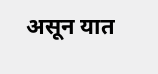असून यात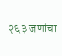२६३ जणांचा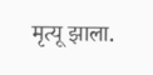मृत्यू झाला.